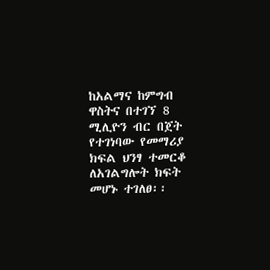ከአልማና ከምግብ ዋስትና በተገኘ 8 ሚሊዮን ብር በጀት የተገነባው የመማሪያ ክፍል ህንፃ ተመርቆ ለአገልግሎት ክፍት መሆኑ ተገለፀ፡፡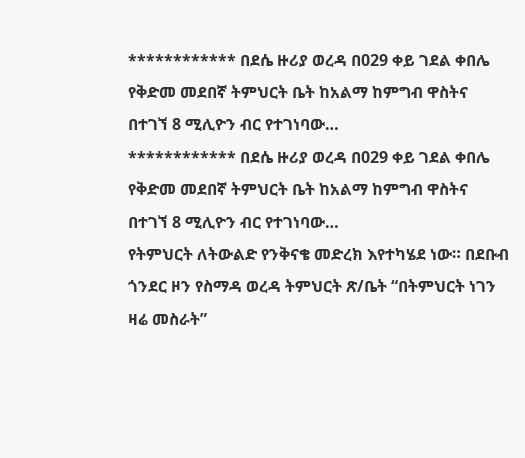************ በደሴ ዙሪያ ወረዳ በ029 ቀይ ገደል ቀበሌ የቅድመ መደበኛ ትምህርት ቤት ከአልማ ከምግብ ዋስትና በተገኘ 8 ሚሊዮን ብር የተገነባው…
************ በደሴ ዙሪያ ወረዳ በ029 ቀይ ገደል ቀበሌ የቅድመ መደበኛ ትምህርት ቤት ከአልማ ከምግብ ዋስትና በተገኘ 8 ሚሊዮን ብር የተገነባው…
የትምህርት ለትውልድ የንቅናቄ መድረክ እየተካሄደ ነው። በደቡብ ጎንደር ዞን የስማዳ ወረዳ ትምህርት ጽ/ቤት “በትምህርት ነገን ዛሬ መስራት”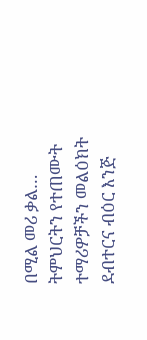በሚል መሪ ቃል…
ትምህርትን የተጠሙት ተማሪዎቻችን መልዕክት ደብተርና ብዕር እንጅ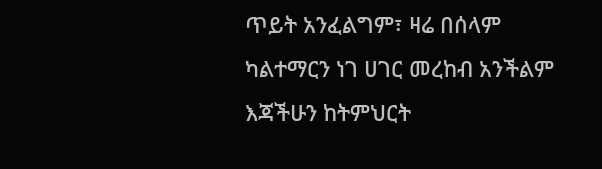ጥይት አንፈልግም፣ ዛሬ በሰላም ካልተማርን ነገ ሀገር መረከብ አንችልም እጃችሁን ከትምህርት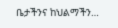ቤታችንና ከህልማችን…